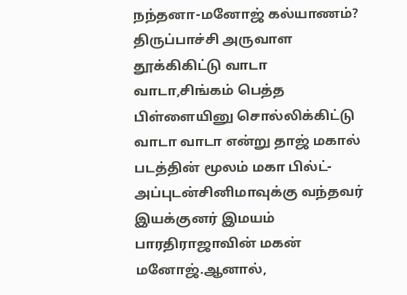நந்தனா-மனோஜ் கல்யாணம்? திருப்பாச்சி அருவாள தூக்கிகிட்டு வாடா வாடா,சிங்கம் பெத்த பிள்ளையினு சொல்லிக்கிட்டு வாடா வாடா என்று தாஜ் மகால் படத்தின் மூலம் மகா பில்ட்-அப்புடன்சினிமாவுக்கு வந்தவர் இயக்குனர் இமயம் பாரதிராஜாவின் மகன் மனோஜ்.ஆனால்,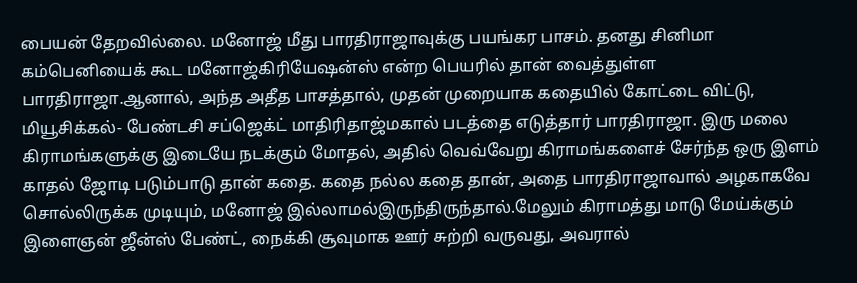பையன் தேறவில்லை. மனோஜ் மீது பாரதிராஜாவுக்கு பயங்கர பாசம். தனது சினிமா கம்பெனியைக் கூட மனோஜ்கிரியேஷன்ஸ் என்ற பெயரில் தான் வைத்துள்ள பாரதிராஜா.ஆனால், அந்த அதீத பாசத்தால், முதன் முறையாக கதையில் கோட்டை விட்டு, மியூசிக்கல்- பேண்டசி சப்ஜெக்ட் மாதிரிதாஜ்மகால் படத்தை எடுத்தார் பாரதிராஜா. இரு மலை கிராமங்களுக்கு இடையே நடக்கும் மோதல், அதில் வெவ்வேறு கிராமங்களைச் சேர்ந்த ஒரு இளம் காதல் ஜோடி படும்பாடு தான் கதை. கதை நல்ல கதை தான், அதை பாரதிராஜாவால் அழகாகவே சொல்லிருக்க முடியும், மனோஜ் இல்லாமல்இருந்திருந்தால்.மேலும் கிராமத்து மாடு மேய்க்கும் இளைஞன் ஜீன்ஸ் பேண்ட், நைக்கி சூவுமாக ஊர் சுற்றி வருவது, அவரால்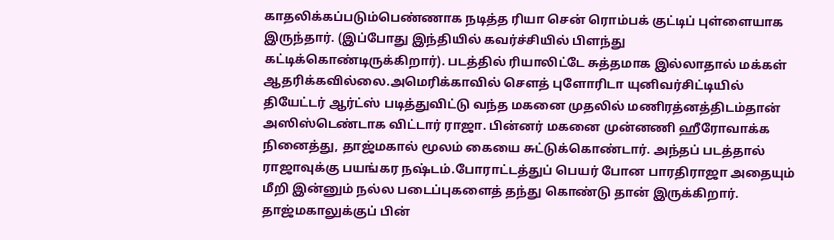காதலிக்கப்படும்பெண்ணாக நடித்த ரியா சென் ரொம்பக் குட்டிப் புள்ளையாக இருந்தார். (இப்போது இந்தியில் கவர்ச்சியில் பிளந்து கட்டிக்கொண்டிருக்கிறார்). படத்தில் ரியாலிட்டே சுத்தமாக இல்லாதால் மக்கள் ஆதரிக்கவில்லை.அமெரிக்காவில் செளத் புளோரிடா யுனிவர்சிட்டியில் தியேட்டர் ஆர்ட்ஸ் படித்துவிட்டு வந்த மகனை முதலில் மணிரத்னத்திடம்தான் அஸிஸ்டெண்டாக விட்டார் ராஜா. பின்னர் மகனை முன்னணி ஹீரோவாக்க நினைத்து, தாஜ்மகால் மூலம் கையை சுட்டுக்கொண்டார். அந்தப் படத்தால் ராஜாவுக்கு பயங்கர நஷ்டம்.போராட்டத்துப் பெயர் போன பாரதிராஜா அதையும் மீறி இன்னும் நல்ல படைப்புகளைத் தந்து கொண்டு தான் இருக்கிறார். தாஜ்மகாலுக்குப் பின்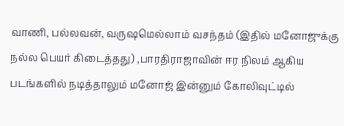வாணி, பல்லவன், வருஷமெல்லாம் வசந்தம் (இதில் மனோஜுக்கு நல்ல பெயர் கிடைத்தது) ,பாரதிராஜாவின் ஈர நிலம் ஆகிய படங்களில் நடித்தாலும் மனோஜ் இன்னும் கோலிவுட்டில்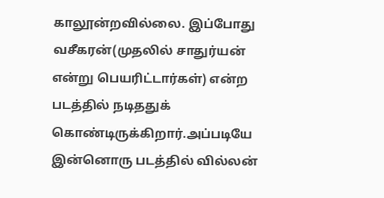காலூன்றவில்லை. இப்போது வசீகரன்(முதலில் சாதுர்யன் என்று பெயரிட்டார்கள்) என்ற படத்தில் நடிததுக் கொண்டிருக்கிறார்.அப்படியே இன்னொரு படத்தில் வில்லன்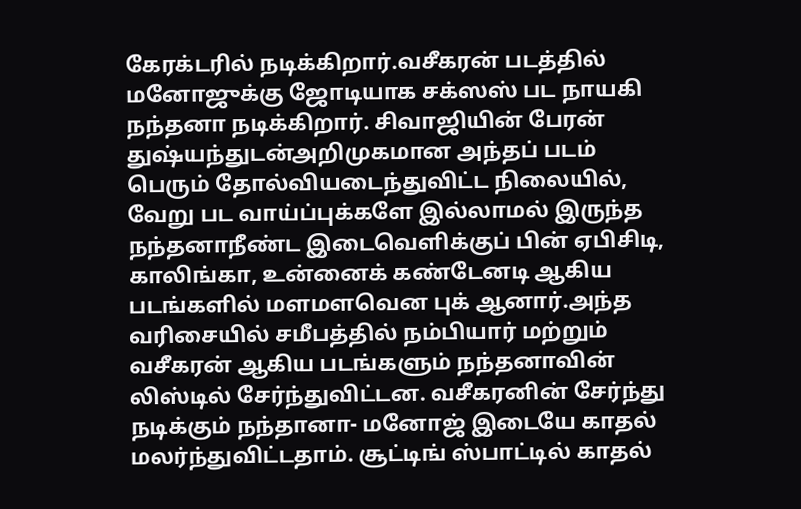கேரக்டரில் நடிக்கிறார்.வசீகரன் படத்தில் மனோஜுக்கு ஜோடியாக சக்ஸஸ் பட நாயகி நந்தனா நடிக்கிறார். சிவாஜியின் பேரன் துஷ்யந்துடன்அறிமுகமான அந்தப் படம் பெரும் தோல்வியடைந்துவிட்ட நிலையில், வேறு பட வாய்ப்புக்களே இல்லாமல் இருந்த நந்தனாநீண்ட இடைவெளிக்குப் பின் ஏபிசிடி, காலிங்கா, உன்னைக் கண்டேனடி ஆகிய படங்களில் மளமளவென புக் ஆனார்.அந்த வரிசையில் சமீபத்தில் நம்பியார் மற்றும் வசீகரன் ஆகிய படங்களும் நந்தனாவின் லிஸ்டில் சேர்ந்துவிட்டன. வசீகரனின் சேர்ந்து நடிக்கும் நந்தானா- மனோஜ் இடையே காதல் மலர்ந்துவிட்டதாம். சூட்டிங் ஸ்பாட்டில் காதல்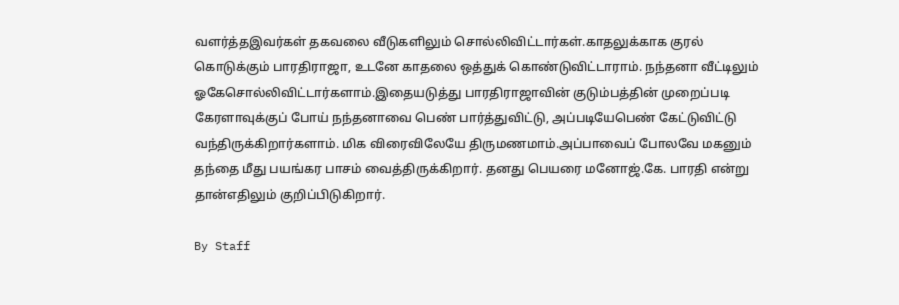வளர்த்தஇவர்கள் தகவலை வீடுகளிலும் சொல்லிவிட்டார்கள்.காதலுக்காக குரல் கொடுக்கும் பாரதிராஜா, உடனே காதலை ஒத்துக் கொண்டுவிட்டாராம். நந்தனா வீட்டிலும் ஓகேசொல்லிவிட்டார்களாம்.இதையடுத்து பாரதிராஜாவின் குடும்பத்தின் முறைப்படி கேரளாவுக்குப் போய் நந்தனாவை பெண் பார்த்துவிட்டு, அப்படியேபெண் கேட்டுவிட்டு வந்திருக்கிறார்களாம். மிக விரைவிலேயே திருமணமாம்.அப்பாவைப் போலவே மகனும் தந்தை மீது பயங்கர பாசம் வைத்திருக்கிறார். தனது பெயரை மனோஜ்.கே. பாரதி என்று தான்எதிலும் குறிப்பிடுகிறார்.

By Staff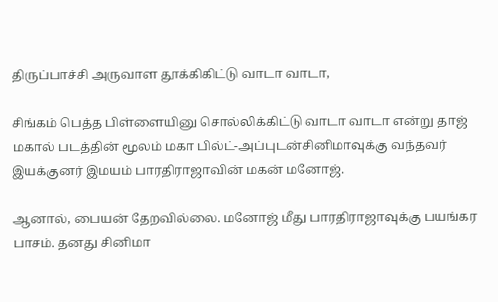திருப்பாச்சி அருவாள தூக்கிகிட்டு வாடா வாடா,

சிங்கம் பெத்த பிள்ளையினு சொல்லிக்கிட்டு வாடா வாடா என்று தாஜ் மகால் படத்தின் மூலம் மகா பில்ட்-அப்புடன்சினிமாவுக்கு வந்தவர் இயக்குனர் இமயம் பாரதிராஜாவின் மகன் மனோஜ்.

ஆனால், பையன் தேறவில்லை. மனோஜ் மீது பாரதிராஜாவுக்கு பயங்கர பாசம். தனது சினிமா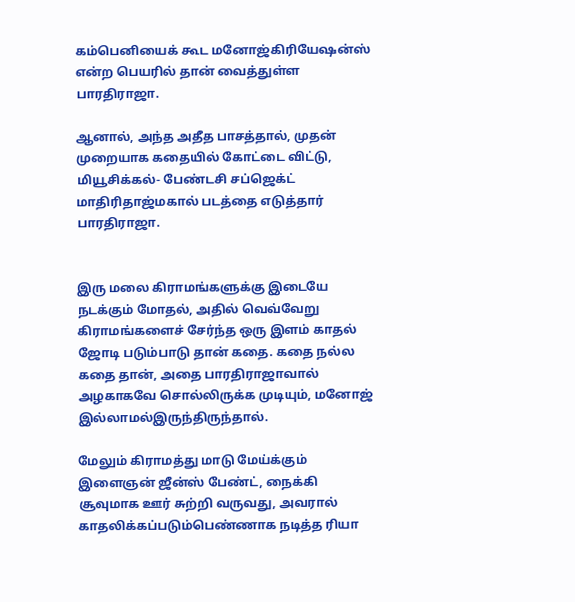கம்பெனியைக் கூட மனோஜ்கிரியேஷன்ஸ் என்ற பெயரில் தான் வைத்துள்ள பாரதிராஜா.

ஆனால், அந்த அதீத பாசத்தால், முதன் முறையாக கதையில் கோட்டை விட்டு, மியூசிக்கல்- பேண்டசி சப்ஜெக்ட் மாதிரிதாஜ்மகால் படத்தை எடுத்தார் பாரதிராஜா.


இரு மலை கிராமங்களுக்கு இடையே நடக்கும் மோதல், அதில் வெவ்வேறு கிராமங்களைச் சேர்ந்த ஒரு இளம் காதல் ஜோடி படும்பாடு தான் கதை. கதை நல்ல கதை தான், அதை பாரதிராஜாவால் அழகாகவே சொல்லிருக்க முடியும், மனோஜ் இல்லாமல்இருந்திருந்தால்.

மேலும் கிராமத்து மாடு மேய்க்கும் இளைஞன் ஜீன்ஸ் பேண்ட், நைக்கி சூவுமாக ஊர் சுற்றி வருவது, அவரால் காதலிக்கப்படும்பெண்ணாக நடித்த ரியா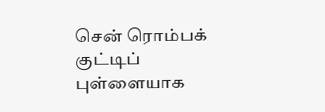சென் ரொம்பக் குட்டிப் புள்ளையாக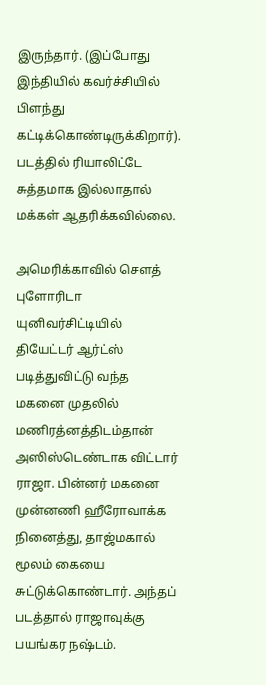இருந்தார். (இப்போது இந்தியில் கவர்ச்சியில் பிளந்து கட்டிக்கொண்டிருக்கிறார்). படத்தில் ரியாலிட்டே சுத்தமாக இல்லாதால் மக்கள் ஆதரிக்கவில்லை.

அமெரிக்காவில் செளத் புளோரிடா யுனிவர்சிட்டியில் தியேட்டர் ஆர்ட்ஸ் படித்துவிட்டு வந்த மகனை முதலில் மணிரத்னத்திடம்தான் அஸிஸ்டெண்டாக விட்டார் ராஜா. பின்னர் மகனை முன்னணி ஹீரோவாக்க நினைத்து, தாஜ்மகால் மூலம் கையை சுட்டுக்கொண்டார். அந்தப் படத்தால் ராஜாவுக்கு பயங்கர நஷ்டம்.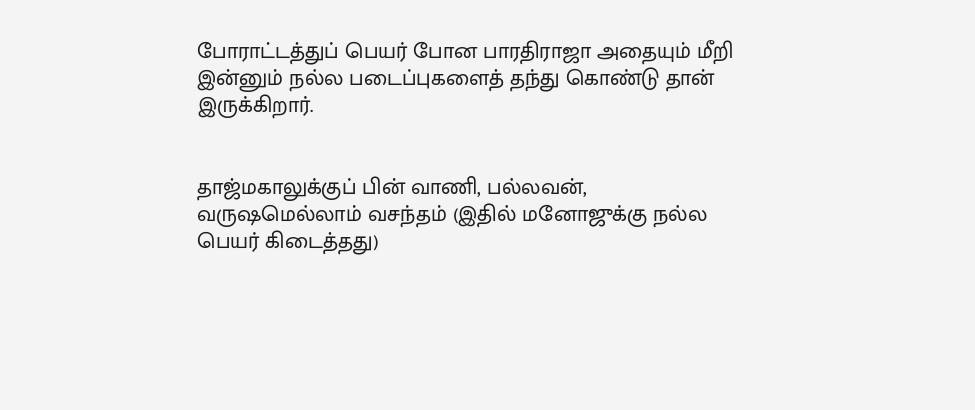போராட்டத்துப் பெயர் போன பாரதிராஜா அதையும் மீறி இன்னும் நல்ல படைப்புகளைத் தந்து கொண்டு தான் இருக்கிறார்.


தாஜ்மகாலுக்குப் பின் வாணி, பல்லவன், வருஷமெல்லாம் வசந்தம் (இதில் மனோஜுக்கு நல்ல பெயர் கிடைத்தது)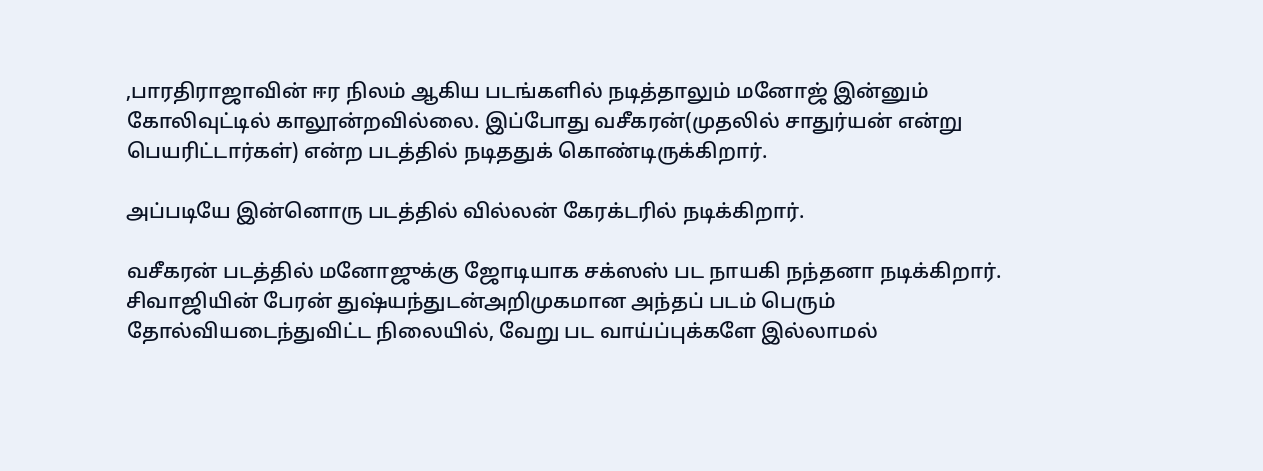,பாரதிராஜாவின் ஈர நிலம் ஆகிய படங்களில் நடித்தாலும் மனோஜ் இன்னும் கோலிவுட்டில் காலூன்றவில்லை. இப்போது வசீகரன்(முதலில் சாதுர்யன் என்று பெயரிட்டார்கள்) என்ற படத்தில் நடிததுக் கொண்டிருக்கிறார்.

அப்படியே இன்னொரு படத்தில் வில்லன் கேரக்டரில் நடிக்கிறார்.

வசீகரன் படத்தில் மனோஜுக்கு ஜோடியாக சக்ஸஸ் பட நாயகி நந்தனா நடிக்கிறார். சிவாஜியின் பேரன் துஷ்யந்துடன்அறிமுகமான அந்தப் படம் பெரும் தோல்வியடைந்துவிட்ட நிலையில், வேறு பட வாய்ப்புக்களே இல்லாமல்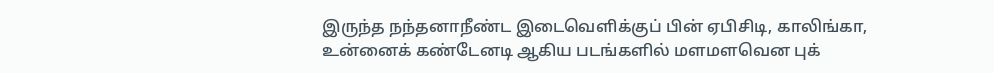இருந்த நந்தனாநீண்ட இடைவெளிக்குப் பின் ஏபிசிடி, காலிங்கா, உன்னைக் கண்டேனடி ஆகிய படங்களில் மளமளவென புக்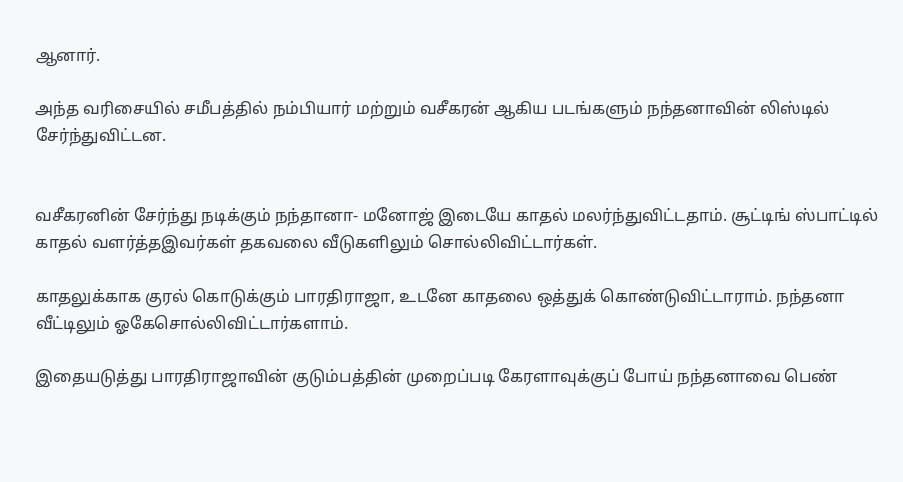ஆனார்.

அந்த வரிசையில் சமீபத்தில் நம்பியார் மற்றும் வசீகரன் ஆகிய படங்களும் நந்தனாவின் லிஸ்டில் சேர்ந்துவிட்டன.


வசீகரனின் சேர்ந்து நடிக்கும் நந்தானா- மனோஜ் இடையே காதல் மலர்ந்துவிட்டதாம். சூட்டிங் ஸ்பாட்டில் காதல் வளர்த்தஇவர்கள் தகவலை வீடுகளிலும் சொல்லிவிட்டார்கள்.

காதலுக்காக குரல் கொடுக்கும் பாரதிராஜா, உடனே காதலை ஒத்துக் கொண்டுவிட்டாராம். நந்தனா வீட்டிலும் ஓகேசொல்லிவிட்டார்களாம்.

இதையடுத்து பாரதிராஜாவின் குடும்பத்தின் முறைப்படி கேரளாவுக்குப் போய் நந்தனாவை பெண்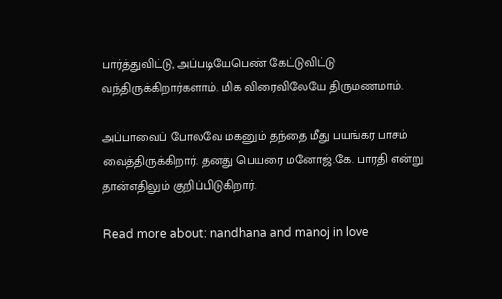பார்த்துவிட்டு, அப்படியேபெண் கேட்டுவிட்டு வந்திருக்கிறார்களாம். மிக விரைவிலேயே திருமணமாம்.

அப்பாவைப் போலவே மகனும் தந்தை மீது பயங்கர பாசம் வைத்திருக்கிறார். தனது பெயரை மனோஜ்.கே. பாரதி என்று தான்எதிலும் குறிப்பிடுகிறார்.

Read more about: nandhana and manoj in love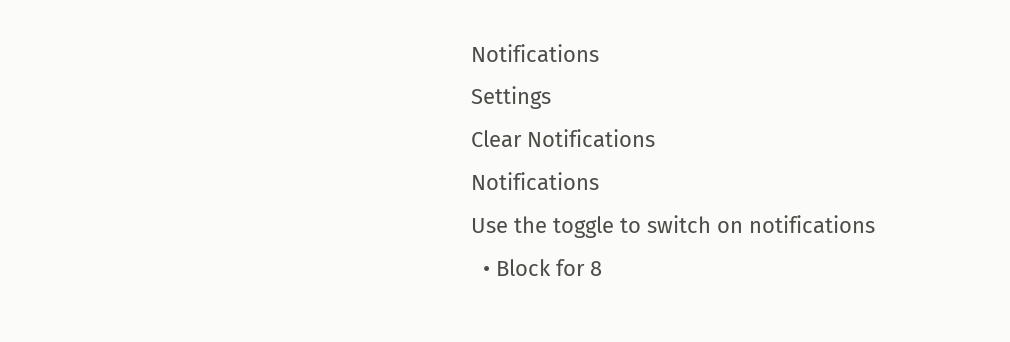Notifications
Settings
Clear Notifications
Notifications
Use the toggle to switch on notifications
  • Block for 8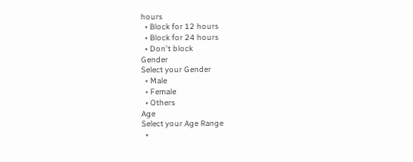hours
  • Block for 12 hours
  • Block for 24 hours
  • Don't block
Gender
Select your Gender
  • Male
  • Female
  • Others
Age
Select your Age Range
  •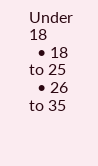Under 18
  • 18 to 25
  • 26 to 35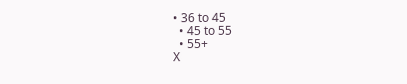• 36 to 45
  • 45 to 55
  • 55+
X